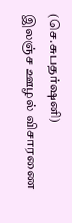(செ.சுபதர்ஷனி)
இலஞ்ச ஊழல் விசாரணை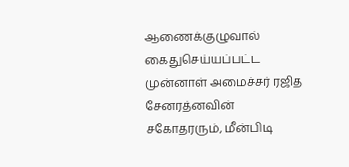ஆணைக்குழுவால் கைதுசெய்யப்பட்ட முன்னாள் அமைச்சர் ரஜித சேனரத்னவின் சகோதரரும், மீன்பிடி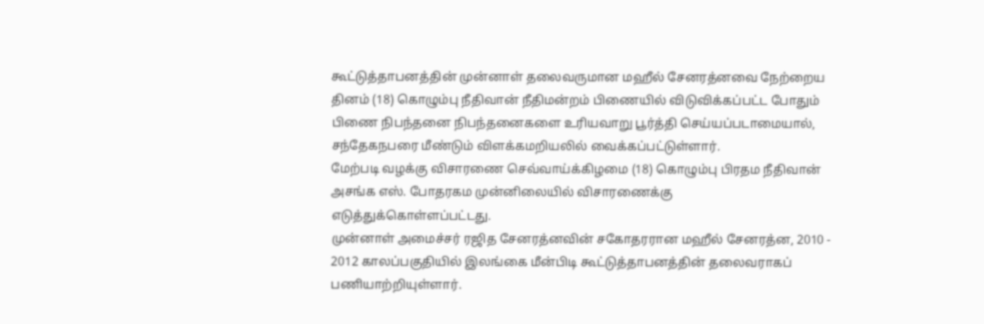கூட்டுத்தாபனத்தின் முன்னாள் தலைவருமான மஹீல் சேனரத்னவை நேற்றைய தினம் (18) கொழும்பு நீதிவான் நீதிமன்றம் பிணையில் விடுவிக்கப்பட்ட போதும் பிணை நிபந்தனை நிபந்தனைகளை உரியவாறு பூர்த்தி செய்யப்படாமையால், சந்தேகநபரை மீண்டும் விளக்கமறியலில் வைக்கப்பட்டுள்ளார்.
மேற்படி வழக்கு விசாரணை செவ்வாய்க்கிழமை (18) கொழும்பு பிரதம நீதிவான் அசங்க எஸ். போதரகம முன்னிலையில் விசாரணைக்கு எடுத்துக்கொள்ளப்பட்டது.
முன்னாள் அமைச்சர் ரஜித சேனரத்னவின் சகோதரரான மஹீல் சேனரத்ன, 2010 - 2012 காலப்பகுதியில் இலங்கை மீன்பிடி கூட்டுத்தாபனத்தின் தலைவராகப் பணியாற்றியுள்ளார்.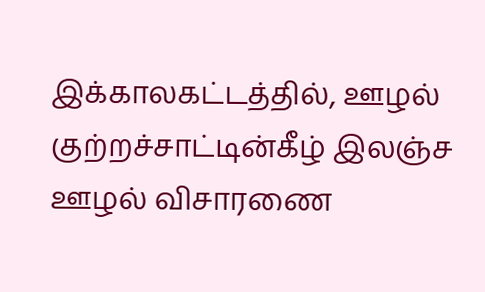இக்காலகட்டத்தில், ஊழல் குற்றச்சாட்டின்கீழ் இலஞ்ச ஊழல் விசாரணை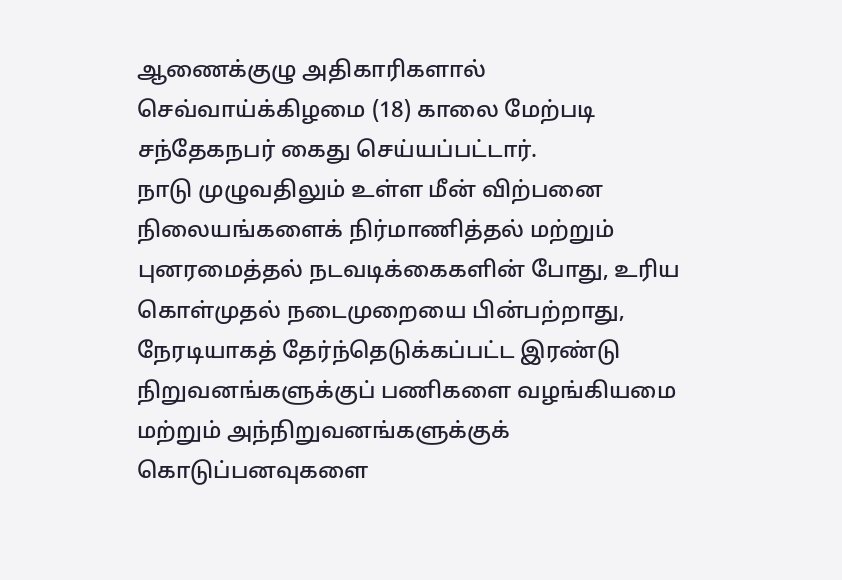ஆணைக்குழு அதிகாரிகளால் செவ்வாய்க்கிழமை (18) காலை மேற்படி சந்தேகநபர் கைது செய்யப்பட்டார்.
நாடு முழுவதிலும் உள்ள மீன் விற்பனை நிலையங்களைக் நிர்மாணித்தல் மற்றும் புனரமைத்தல் நடவடிக்கைகளின் போது, உரிய கொள்முதல் நடைமுறையை பின்பற்றாது, நேரடியாகத் தேர்ந்தெடுக்கப்பட்ட இரண்டு நிறுவனங்களுக்குப் பணிகளை வழங்கியமை மற்றும் அந்நிறுவனங்களுக்குக் கொடுப்பனவுகளை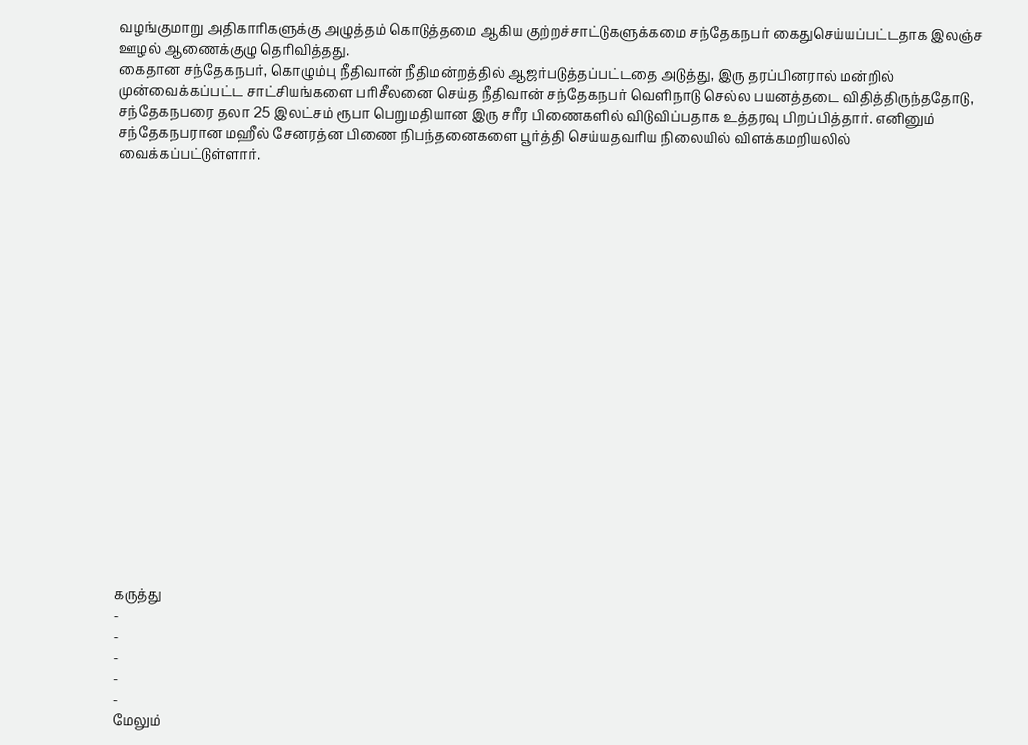வழங்குமாறு அதிகாரிகளுக்கு அழுத்தம் கொடுத்தமை ஆகிய குற்றச்சாட்டுகளுக்கமை சந்தேகநபர் கைதுசெய்யப்பட்டதாக இலஞ்ச ஊழல் ஆணைக்குழு தெரிவித்தது.
கைதான சந்தேகநபர், கொழும்பு நீதிவான் நீதிமன்றத்தில் ஆஜர்படுத்தப்பட்டதை அடுத்து, இரு தரப்பினரால் மன்றில் முன்வைக்கப்பட்ட சாட்சியங்களை பரிசீலனை செய்த நீதிவான் சந்தேகநபர் வெளிநாடு செல்ல பயனத்தடை விதித்திருந்ததோடு, சந்தேகநபரை தலா 25 இலட்சம் ரூபா பெறுமதியான இரு சரீர பிணைகளில் விடுவிப்பதாக உத்தரவு பிறப்பித்தார். எனினும் சந்தேகநபரான மஹீல் சேனரத்ன பிணை நிபந்தனைகளை பூர்த்தி செய்யதவரிய நிலையில் விளக்கமறியலில் வைக்கப்பட்டுள்ளார்.




















கருத்து
-
-
-
-
-
மேலும்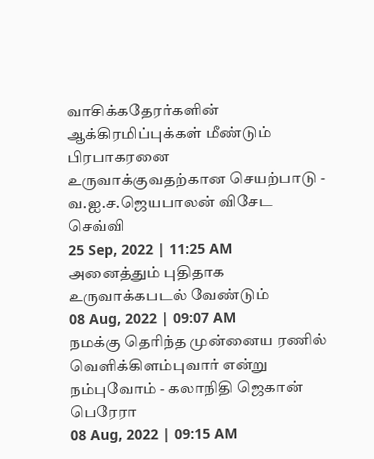வாசிக்கதேரர்களின் ஆக்கிரமிப்புக்கள் மீண்டும் பிரபாகரனை உருவாக்குவதற்கான செயற்பாடு - வ.ஐ.ச.ஜெயபாலன் விசேட செவ்வி
25 Sep, 2022 | 11:25 AM
அனைத்தும் புதிதாக உருவாக்கபடல் வேண்டும்
08 Aug, 2022 | 09:07 AM
நமக்கு தெரிந்த முன்னைய ரணில் வெளிக்கிளம்புவார் என்று நம்புவோம் - கலாநிதி ஜெகான் பெரேரா
08 Aug, 2022 | 09:15 AM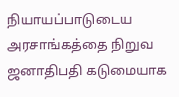நியாயப்பாடுடைய அரசாங்கத்தை நிறுவ ஜனாதிபதி கடுமையாக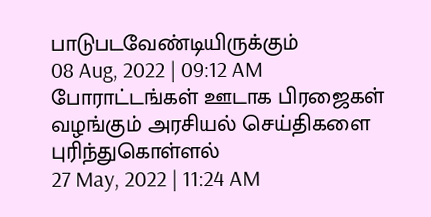பாடுபடவேண்டியிருக்கும்
08 Aug, 2022 | 09:12 AM
போராட்டங்கள் ஊடாக பிரஜைகள் வழங்கும் அரசியல் செய்திகளை புரிந்துகொள்ளல்
27 May, 2022 | 11:24 AM